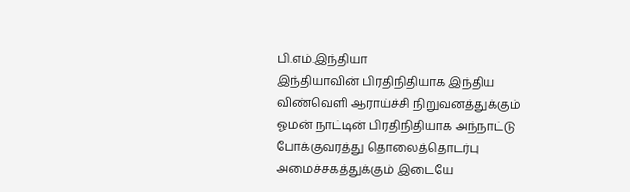பி.எம்.இந்தியா
இந்தியாவின் பிரதிநிதியாக இந்திய விண்வெளி ஆராய்ச்சி நிறுவனத்துக்கும் ஓமன் நாட்டின் பிரதிநிதியாக அந்நாட்டு போக்குவரத்து தொலைத்தொடர்பு அமைச்சகத்துக்கும் இடையே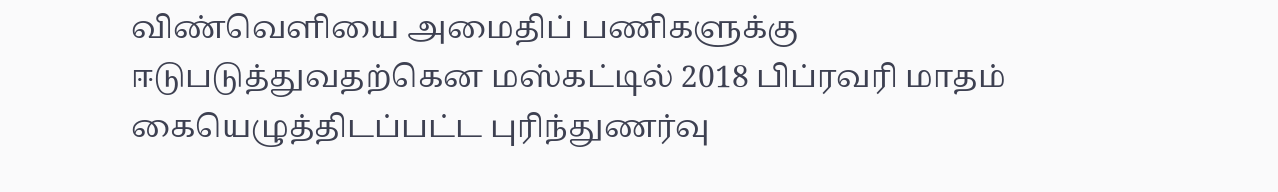விண்வெளியை அமைதிப் பணிகளுக்கு ஈடுபடுத்துவதற்கென மஸ்கட்டில் 2018 பிப்ரவரி மாதம் கையெழுத்திடப்பட்ட புரிந்துணர்வு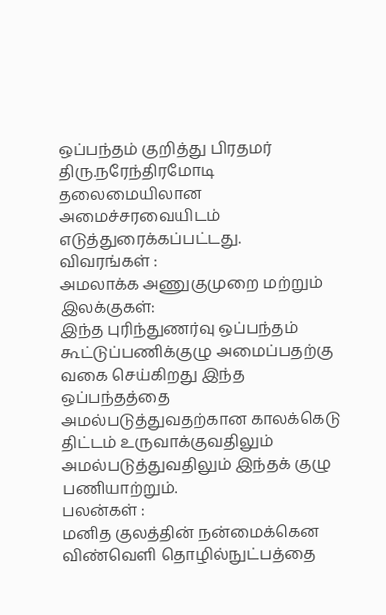ஒப்பந்தம் குறித்து பிரதமர் திரு.நரேந்திரமோடி தலைமையிலான அமைச்சரவையிடம் எடுத்துரைக்கப்பட்டது.
விவரங்கள் :
அமலாக்க அணுகுமுறை மற்றும் இலக்குகள்:
இந்த புரிந்துணர்வு ஒப்பந்தம் கூட்டுப்பணிக்குழு அமைப்பதற்கு வகை செய்கிறது இந்த ஒப்பந்தத்தை அமல்படுத்துவதற்கான காலக்கெடு திட்டம் உருவாக்குவதிலும் அமல்படுத்துவதிலும் இந்தக் குழு பணியாற்றும்.
பலன்கள் :
மனித குலத்தின் நன்மைக்கென விண்வெளி தொழில்நுட்பத்தை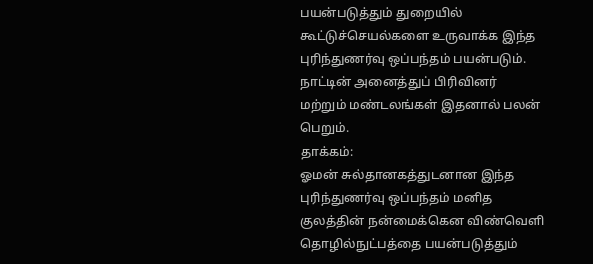பயன்படுத்தும் துறையில் கூட்டுச்செயல்களை உருவாக்க இந்த புரிந்துணர்வு ஒப்பந்தம் பயன்படும். நாட்டின் அனைத்துப் பிரிவினர் மற்றும் மண்டலங்கள் இதனால் பலன் பெறும்.
தாக்கம்:
ஓமன் சுல்தானகத்துடனான இந்த புரிந்துணர்வு ஒப்பந்தம் மனித குலத்தின் நன்மைக்கென விண்வெளி தொழில்நுட்பத்தை பயன்படுத்தும்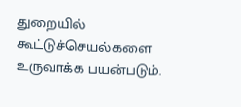துறையில் கூட்டுச்செயல்களை உருவாக்க பயன்படும்.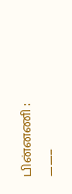பின்னணி :
——–